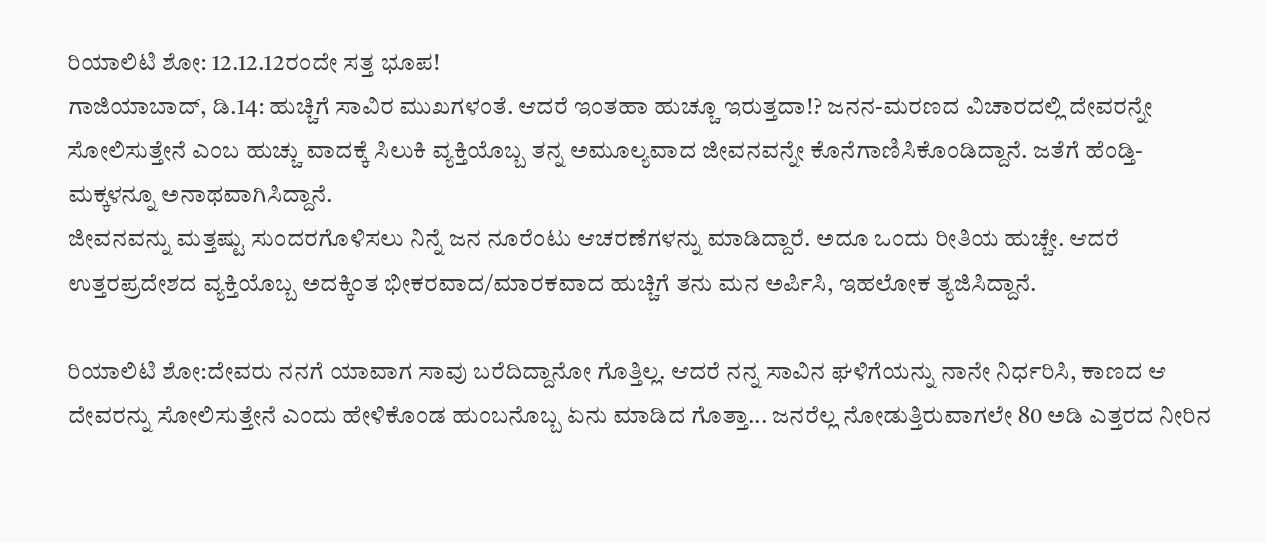ರಿಯಾಲಿಟಿ ಶೋ: 12.12.12ರಂದೇ ಸತ್ತ ಭೂಪ!
ಗಾಜಿಯಾಬಾದ್, ಡಿ.14: ಹುಚ್ಚಿಗೆ ಸಾವಿರ ಮುಖಗಳಂತೆ. ಆದರೆ ಇಂತಹಾ ಹುಚ್ಚೂ ಇರುತ್ತದಾ!? ಜನನ-ಮರಣದ ವಿಚಾರದಲ್ಲಿ ದೇವರನ್ನೇ ಸೋಲಿಸುತ್ತೇನೆ ಎಂಬ ಹುಚ್ಚು ವಾದಕ್ಕೆ ಸಿಲುಕಿ ವ್ಯಕ್ತಿಯೊಬ್ಬ ತನ್ನ ಅಮೂಲ್ಯವಾದ ಜೀವನವನ್ನೇ ಕೊನೆಗಾಣಿಸಿಕೊಂಡಿದ್ದಾನೆ. ಜತೆಗೆ ಹೆಂಡ್ತಿ-ಮಕ್ಕಳನ್ನೂ ಅನಾಥವಾಗಿಸಿದ್ದಾನೆ.
ಜೀವನವನ್ನು ಮತ್ತಷ್ಟು ಸುಂದರಗೊಳಿಸಲು ನಿನ್ನೆ ಜನ ನೂರೆಂಟು ಆಚರಣೆಗಳನ್ನು ಮಾಡಿದ್ದಾರೆ. ಅದೂ ಒಂದು ರೀತಿಯ ಹುಚ್ಚೇ. ಆದರೆ ಉತ್ತರಪ್ರದೇಶದ ವ್ಯಕ್ತಿಯೊಬ್ಬ ಅದಕ್ಕಿಂತ ಭೀಕರವಾದ/ಮಾರಕವಾದ ಹುಚ್ಚಿಗೆ ತನು ಮನ ಅರ್ಪಿಸಿ, ಇಹಲೋಕ ತ್ಯಜಿಸಿದ್ದಾನೆ.

ರಿಯಾಲಿಟಿ ಶೋ:ದೇವರು ನನಗೆ ಯಾವಾಗ ಸಾವು ಬರೆದಿದ್ದಾನೋ ಗೊತ್ತಿಲ್ಲ. ಆದರೆ ನನ್ನ ಸಾವಿನ ಘಳಿಗೆಯನ್ನು ನಾನೇ ನಿರ್ಧರಿಸಿ, ಕಾಣದ ಆ ದೇವರನ್ನು ಸೋಲಿಸುತ್ತೇನೆ ಎಂದು ಹೇಳಿಕೊಂಡ ಹುಂಬನೊಬ್ಬ ಏನು ಮಾಡಿದ ಗೊತ್ತಾ... ಜನರೆಲ್ಲ ನೋಡುತ್ತಿರುವಾಗಲೇ 80 ಅಡಿ ಎತ್ತರದ ನೀರಿನ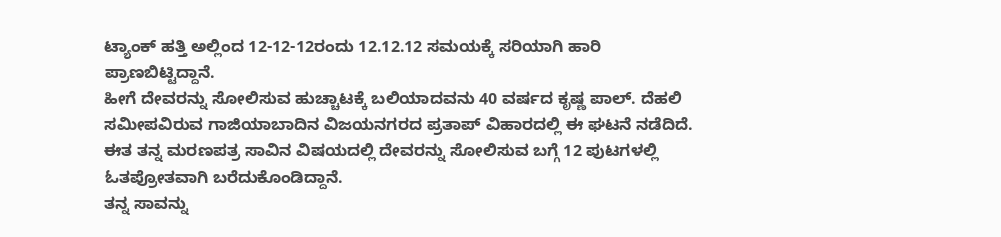ಟ್ಯಾಂಕ್ ಹತ್ತಿ ಅಲ್ಲಿಂದ 12-12-12ರಂದು 12.12.12 ಸಮಯಕ್ಕೆ ಸರಿಯಾಗಿ ಹಾರಿ ಪ್ರಾಣಬಿಟ್ಟಿದ್ದಾನೆ.
ಹೀಗೆ ದೇವರನ್ನು ಸೋಲಿಸುವ ಹುಚ್ಚಾಟಕ್ಕೆ ಬಲಿಯಾದವನು 40 ವರ್ಷದ ಕೃಷ್ಣ ಪಾಲ್. ದೆಹಲಿ ಸಮೀಪವಿರುವ ಗಾಜಿಯಾಬಾದಿನ ವಿಜಯನಗರದ ಪ್ರತಾಪ್ ವಿಹಾರದಲ್ಲಿ ಈ ಘಟನೆ ನಡೆದಿದೆ. ಈತ ತನ್ನ ಮರಣಪತ್ರ ಸಾವಿನ ವಿಷಯದಲ್ಲಿ ದೇವರನ್ನು ಸೋಲಿಸುವ ಬಗ್ಗೆ 12 ಪುಟಗಳಲ್ಲಿ ಓತಪ್ರೋತವಾಗಿ ಬರೆದುಕೊಂಡಿದ್ದಾನೆ.
ತನ್ನ ಸಾವನ್ನು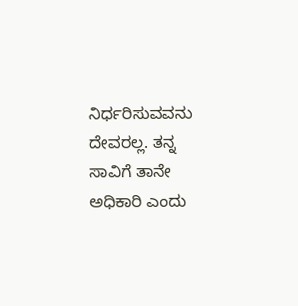ನಿರ್ಧರಿಸುವವನು ದೇವರಲ್ಲ. ತನ್ನ ಸಾವಿಗೆ ತಾನೇ ಅಧಿಕಾರಿ ಎಂದು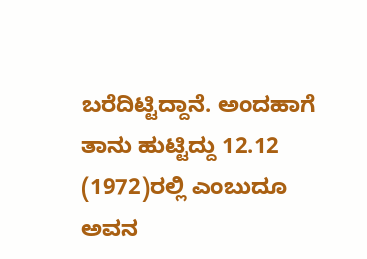ಬರೆದಿಟ್ಟಿದ್ದಾನೆ. ಅಂದಹಾಗೆ ತಾನು ಹುಟ್ಟಿದ್ದು 12.12 (1972)ರಲ್ಲಿ ಎಂಬುದೂ ಅವನ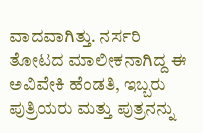ವಾದವಾಗಿತ್ತು. ನರ್ಸರಿ ತೋಟದ ಮಾಲೀಕನಾಗಿದ್ದ ಈ ಅವಿವೇಕಿ ಹೆಂಡತಿ, ಇಬ್ಬರು ಪುತ್ರಿಯರು ಮತ್ತು ಪುತ್ರನನ್ನು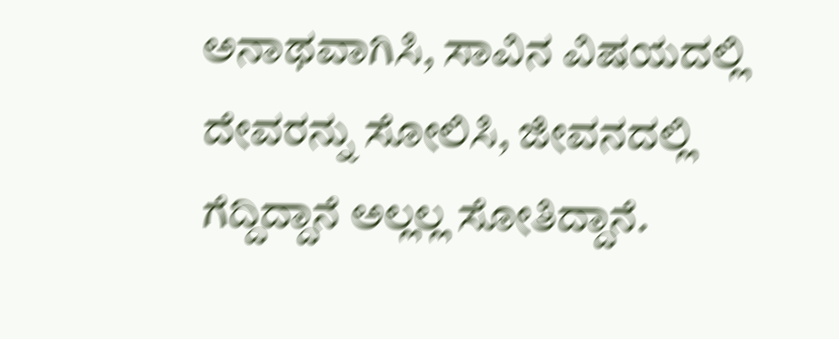ಅನಾಥವಾಗಿಸಿ, ಸಾವಿನ ವಿಷಯದಲ್ಲಿ ದೇವರನ್ನು ಸೋಲಿಸಿ, ಜೀವನದಲ್ಲಿ ಗೆದ್ದಿದ್ದಾನೆ ಅಲ್ಲಲ್ಲ ಸೋತಿದ್ದಾನೆ.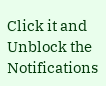Click it and Unblock the Notifications